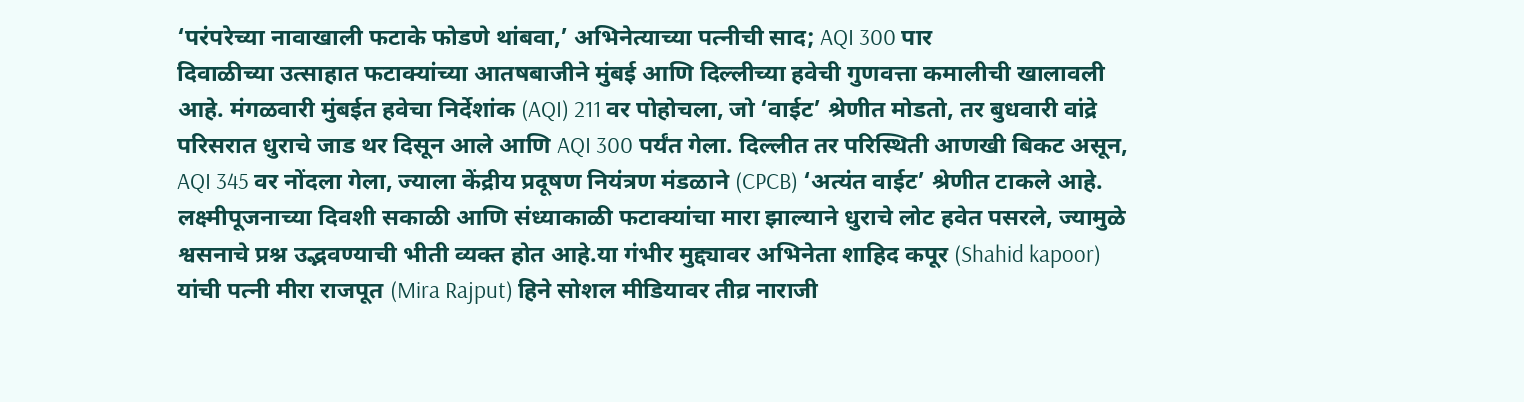‘परंपरेच्या नावाखाली फटाके फोडणे थांबवा,’ अभिनेत्याच्या पत्नीची साद; AQI 300 पार
दिवाळीच्या उत्साहात फटाक्यांच्या आतषबाजीने मुंबई आणि दिल्लीच्या हवेची गुणवत्ता कमालीची खालावली आहे. मंगळवारी मुंबईत हवेचा निर्देशांक (AQI) 211 वर पोहोचला, जो ‘वाईट’ श्रेणीत मोडतो, तर बुधवारी वांद्रे परिसरात धुराचे जाड थर दिसून आले आणि AQI 300 पर्यंत गेला. दिल्लीत तर परिस्थिती आणखी बिकट असून, AQI 345 वर नोंदला गेला, ज्याला केंद्रीय प्रदूषण नियंत्रण मंडळाने (CPCB) ‘अत्यंत वाईट’ श्रेणीत टाकले आहे. लक्ष्मीपूजनाच्या दिवशी सकाळी आणि संध्याकाळी फटाक्यांचा मारा झाल्याने धुराचे लोट हवेत पसरले, ज्यामुळे श्वसनाचे प्रश्न उद्भवण्याची भीती व्यक्त होत आहे.या गंभीर मुद्द्यावर अभिनेता शाहिद कपूर (Shahid kapoor) यांची पत्नी मीरा राजपूत (Mira Rajput) हिने सोशल मीडियावर तीव्र नाराजी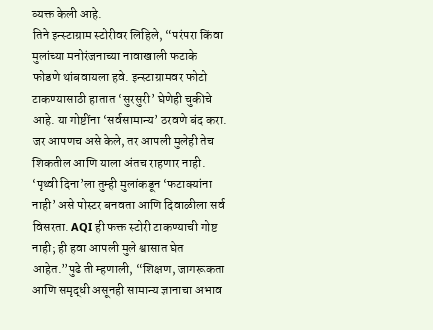व्यक्त केली आहे.
तिने इन्स्टाग्राम स्टोरीवर लिहिले, “परंपरा किंवा मुलांच्या मनोरंजनाच्या नावाखाली फटाके फोडणे थांबवायला हवे. इन्स्टाग्रामवर फोटो टाकण्यासाठी हातात ‘सुरसुरी’ घेणेही चुकीचे आहे. या गोष्टींना ‘सर्वसामान्य’ ठरवणे बंद करा. जर आपणच असे केले, तर आपली मुलेही तेच शिकतील आणि याला अंतच राहणार नाही. ‘पृथ्वी दिना’ला तुम्ही मुलांकडून ‘फटाक्यांना नाही’ असे पोस्टर बनवता आणि दिवाळीला सर्व विसरता. AQI ही फक्त स्टोरी टाकण्याची गोष्ट नाही; ही हवा आपली मुले श्वासात घेत आहेत.”पुढे ती म्हणाली, “शिक्षण, जागरूकता आणि समृद्धी असूनही सामान्य ज्ञानाचा अभाव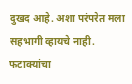दुखद आहे. अशा परंपरेत मला सहभागी व्हायचे नाही. फटाक्यांचा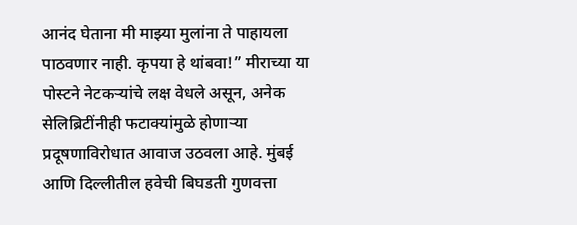आनंद घेताना मी माझ्या मुलांना ते पाहायला पाठवणार नाही. कृपया हे थांबवा!” मीराच्या या पोस्टने नेटकऱ्यांचे लक्ष वेधले असून, अनेक सेलिब्रिटींनीही फटाक्यांमुळे होणाऱ्या प्रदूषणाविरोधात आवाज उठवला आहे. मुंबई आणि दिल्लीतील हवेची बिघडती गुणवत्ता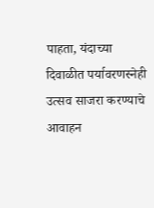पाहता, यंदाच्या दिवाळीत पर्यावरणस्नेही उत्सव साजरा करण्याचे आवाहन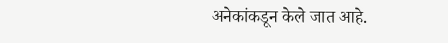अनेकांकडून केले जात आहे.